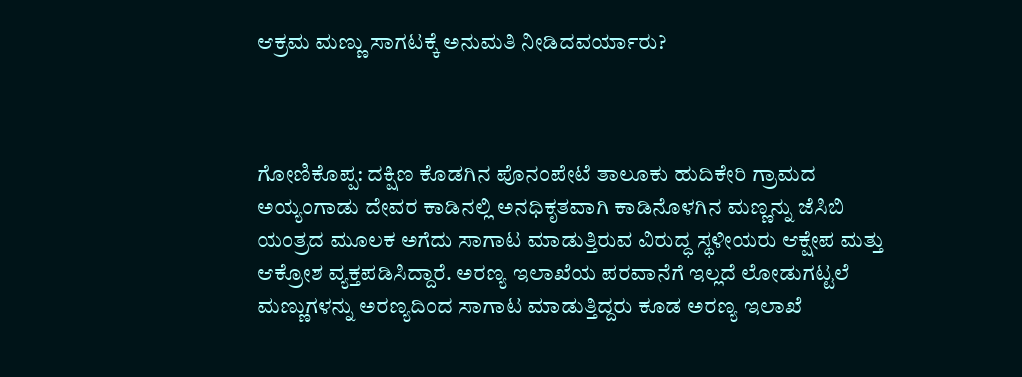ಆಕ್ರಮ ಮಣ್ಣು ಸಾಗಟಕ್ಕೆ ಅನುಮತಿ ನೀಡಿದವರ್ಯಾರು?



ಗೋಣಿಕೊಪ್ಪ: ದಕ್ಷಿಣ ಕೊಡಗಿನ ಪೊನಂಪೇಟೆ ತಾಲೂಕು ಹುದಿಕೇರಿ ಗ್ರಾಮದ ಅಯ್ಯಂಗಾಡು ದೇವರ ಕಾಡಿನಲ್ಲಿ ಅನಧಿಕೃತವಾಗಿ ಕಾಡಿನೊಳಗಿನ ಮಣ್ಣನ್ನು ಜೆಸಿಬಿ ಯಂತ್ರದ ಮೂಲಕ ಅಗೆದು ಸಾಗಾಟ ಮಾಡುತ್ತಿರುವ ವಿರುದ್ಧ ಸ್ಥಳೀಯರು ಆಕ್ಷೇಪ ಮತ್ತು ಆಕ್ರೋಶ ವ್ಯಕ್ತಪಡಿಸಿದ್ದಾರೆ. ಅರಣ್ಯ ಇಲಾಖೆಯ ಪರವಾನೆಗೆ ಇಲ್ಲದೆ ಲೋಡುಗಟ್ಟಲೆ ಮಣ್ಣುಗಳನ್ನು ಅರಣ್ಯದಿಂದ ಸಾಗಾಟ ಮಾಡುತ್ತಿದ್ದರು ಕೂಡ ಅರಣ್ಯ ಇಲಾಖೆ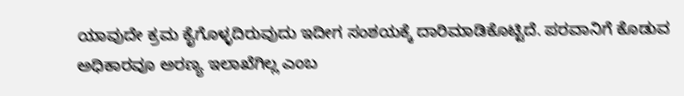ಯಾವುದೇ ಕ್ರಮ ಕೈಗೊಳ್ಳದಿರುವುದು ಇದೀಗ ಸಂಶಯಕ್ಕೆ ದಾರಿಮಾಡಿಕೊಟ್ಟಿದೆ. ಪರವಾನಿಗೆ ಕೊಡುವ ಅಧಿಕಾರವೂ ಅರಣ್ಯ ಇಲಾಖೆಗಿಲ್ಲ ಎಂಬ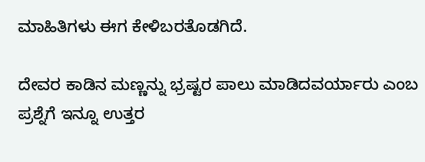ಮಾಹಿತಿಗಳು ಈಗ ಕೇಳಿಬರತೊಡಗಿದೆ.

ದೇವರ ಕಾಡಿನ ಮಣ್ಣನ್ನು ಭ್ರಷ್ಟರ ಪಾಲು ಮಾಡಿದವರ್ಯಾರು ಎಂಬ ಪ್ರಶ್ನೆಗೆ ಇನ್ನೂ ಉತ್ತರ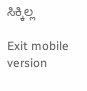ಸಿಕ್ಕಿಲ್ಲ

Exit mobile version